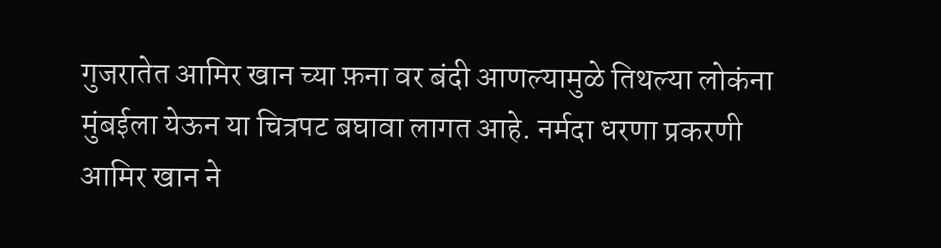गुजरातेत आमिर खान च्या फ़ना वर बंदी आणल्यामुळे तिथल्या लोकंना मुंबईला येऊन या चित्रपट बघावा लागत आहे. नर्मदा धरणा प्रकरणी आमिर खान ने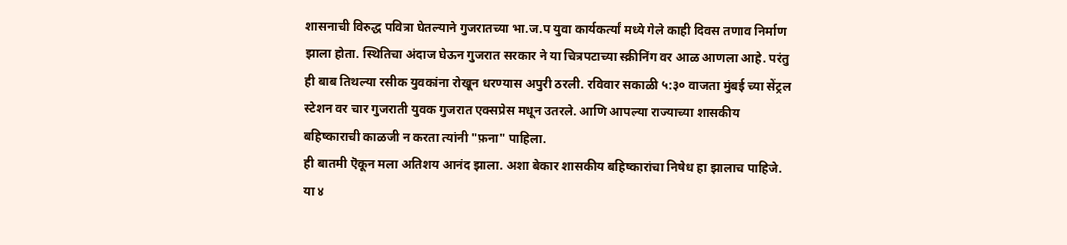शासनाची विरुद्ध पवित्रा घेतल्याने गुजरातच्या भा.ज.प युवा कार्यकर्त्यां मध्ये गेले काही दिवस तणाव निर्माण झाला होता. स्थितिचा अंदाज घेऊन गुजरात सरकार ने या चित्रपटाच्या स्क्रीनिंग वर आळ आणला आहे. परंतु ही बाब तिथल्या रसीक युवकांना रोखून धरण्यास अपुरी ठरली. रविवार सकाळी ५:३० वाजता मुंबई च्या सेंट्रल स्टेशन वर चार गुजराती युवक गुजरात एक्सप्रेस मधून उतरले. आणि आपल्या राज्याच्या शासकीय बहिष्काराची काळजी न करता त्यांनी "फ़ना" पाहिला.
ही बातमी ऎकून मला अतिशय आनंद झाला. अशा बेकार शासकीय बहिष्कारांचा निषेध हा झालाच पाहिजे. या ४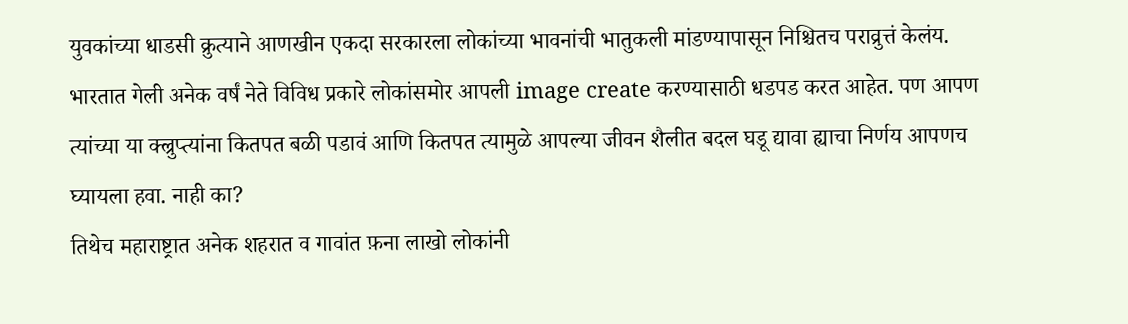युवकांच्या धाडसी क्रुत्याने आणखीन एकदा सरकारला लोकांच्या भावनांची भातुकली मांडण्यापासून निश्चितच पराव्रुत्तं केलंय. भारतात गेली अनेक वर्षं नेते विविध प्रकारे लोकांसमोर आपली image create करण्यासाठी धडपड करत आहेत. पण आपण त्यांच्या या क्ल्रुप्त्यांना कितपत बळी पडावं आणि कितपत त्यामुळे आपल्या जीवन शैलीत बदल घडू द्यावा ह्याचा निर्णय आपणच घ्यायला हवा. नाही का?
तिथेच महाराष्ट्रात अनेक शहरात व गावांत फ़ना लाखो लोकांनी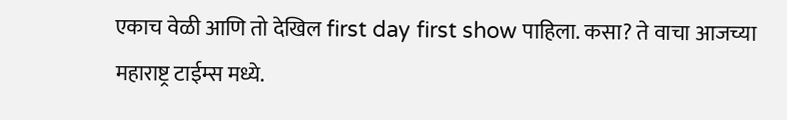एकाच वेळी आणि तो देखिल first day first show पाहिला. कसा? ते वाचा आजच्या महाराष्ट्र टाईम्स मध्ये.